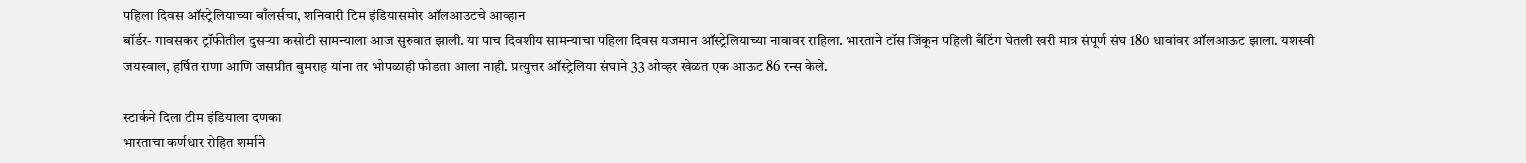पहिला दिवस ऑस्ट्रेलियाच्या बाँलर्सचा, शनिवारी टिम इंडियासमोर ऑलआउटचे आव्हान
बॉर्डर- गावसकर ट्रॉफीतील दुसऱ्या कसोटी सामन्याला आज सुरुवात झाली. या पाच दिवशीय सामन्याचा पहिला दिवस यजमान ऑस्ट्रेलियाच्या नावावर राहिला. भारताने टॉस जिंकून पहिली बँटिंग घेतली खरी मात्र संपूर्ण संघ 180 धावांवर ऑलआऊट झाला. यशस्वी जयस्वाल, हर्षित राणा आणि जसप्रीत बुमराह यांना तर भोपळाही फोडता आला नाही. प्रत्युत्तर ऑस्ट्रेलिया संघाने 33 ओव्हर खेळत एक आऊट 86 रन्स केले.

स्टार्कने दिला टीम इंडियाला दणका
भारताचा कर्णधार रोहित शर्माने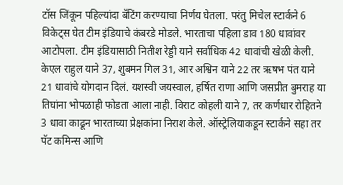टॉस जिंकून पहिल्यांदा बॅटिंग करण्याचा निर्णय घेतला. परंतु मिचेल स्टार्कने 6 विकेट्स घेत टीम इंडियाचे कंबरडे मोडले. भारताचा पहिला डाव 180 धावांवर आटोपला. टीम इंडियासाठी नितीश रेड्डी याने सर्वाधिक 42 धावांची खेळी केली. केएल राहुल याने 37, शुबमन गिल 31, आर अश्विन याने 22 तर ऋषभ पंत याने 21 धावांचे योगदान दिलं. यशस्वी जयस्वाल, हर्षित राणा आणि जसप्रीत बुमराह या तिघांना भोपळाही फोडता आला नाही. विराट कोहली याने 7, तर कर्णधार रोहितने 3 धावा काढून भारताच्या प्रेक्षकांना निराश केले. ऑस्ट्रेलियाकडून स्टार्कने सहा तर पॅट कमिन्स आणि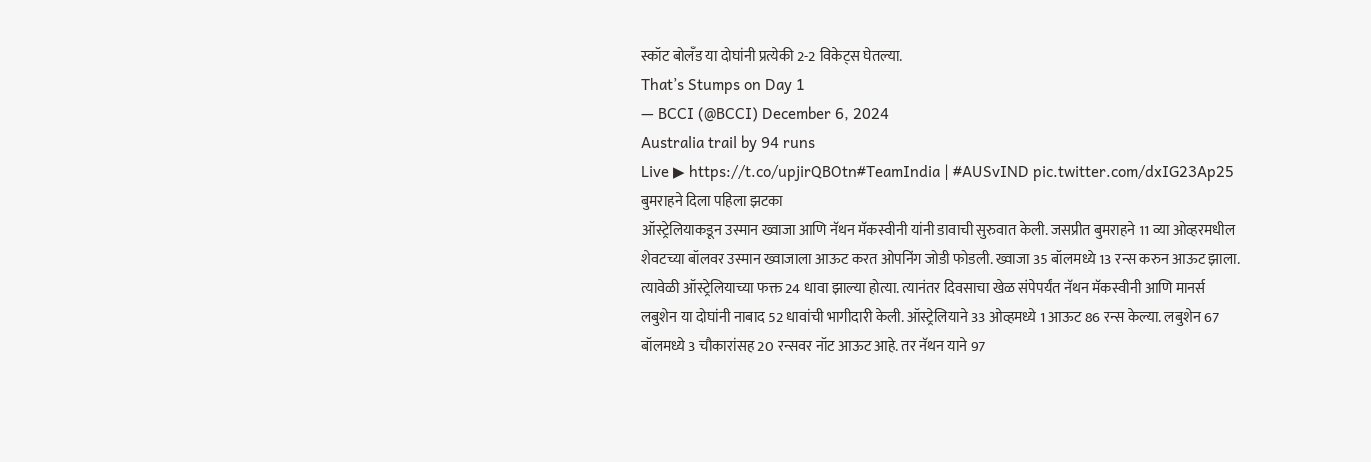स्कॉट बोलँड या दोघांनी प्रत्येकी 2-2 विकेट्स घेतल्या.
That’s Stumps on Day 1
— BCCI (@BCCI) December 6, 2024
Australia trail by 94 runs
Live ▶ https://t.co/upjirQBOtn#TeamIndia | #AUSvIND pic.twitter.com/dxIG23Ap25
बुमराहने दिला पहिला झटका
ऑस्ट्रेलियाकडून उस्मान ख्वाजा आणि नॅथन मॅकस्वीनी यांनी डावाची सुरुवात केली. जसप्रीत बुमराहने 11 व्या ओव्हरमधील शेवटच्या बॉलवर उस्मान ख्वाजाला आऊट करत ओपनिंग जोडी फोडली. ख्वाजा 35 बॉलमध्ये 13 रन्स करुन आऊट झाला. त्यावेळी ऑस्ट्रेलियाच्या फक्त 24 धावा झाल्या होत्या. त्यानंतर दिवसाचा खेळ संपेपर्यंत नॅथन मॅकस्वीनी आणि मानर्स लबुशेन या दोघांनी नाबाद 52 धावांची भागीदारी केली. ऑस्ट्रेलियाने 33 ओव्हमध्ये 1 आऊट 86 रन्स केल्या. लबुशेन 67 बॉलमध्ये 3 चौकारांसह 20 रन्सवर नॉट आऊट आहे. तर नॅथन याने 97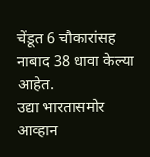चेंडूत 6 चौकारांसह नाबाद 38 धावा केल्या आहेत.
उद्या भारतासमोर आव्हान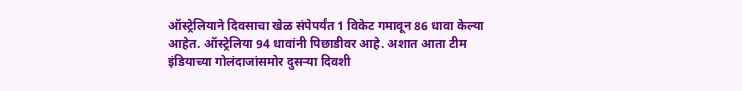ऑस्ट्रेलियाने दिवसाचा खेळ संपेपर्यंत 1 विकेट गमावून 86 धावा केल्या आहेत. ऑस्ट्रेलिया 94 धावांनी पिछाडीवर आहे. अशात आता टीम इंडियाच्या गोलंदाजांसमोर दुसऱ्या दिवशी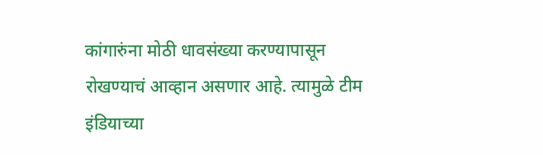कांगारुंना मोठी धावसंख्या करण्यापासून रोखण्याचं आव्हान असणार आहे. त्यामुळे टीम इंडियाच्या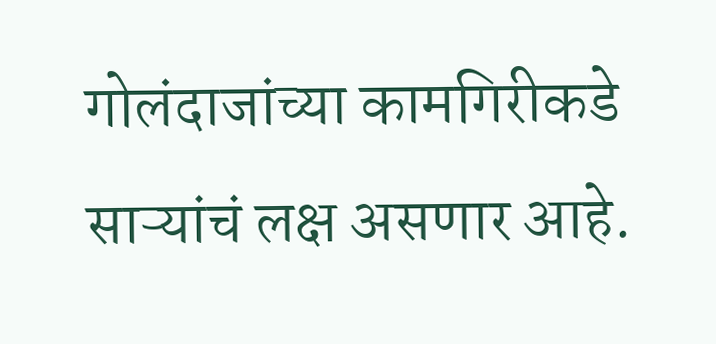गोलंदाजांच्या कामगिरीकडे साऱ्यांचं लक्ष असणार आहे.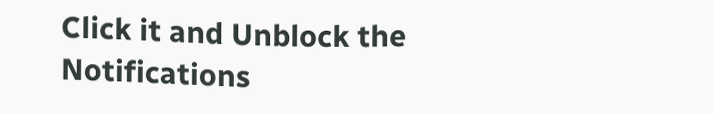Click it and Unblock the Notifications